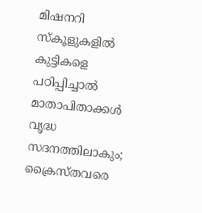മിഷനറി സ്‌കൂളുകളില്‍ കുട്ടികളെ പഠിപ്പിച്ചാല്‍ മാതാപിതാക്കള്‍ വൃദ്ധ സദനത്തിലാകും; ക്രൈസ്തവരെ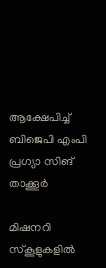ആക്ഷേപിച്ച് ബിജെപി എംപി പ്രഗ്യാ സിങ് താക്കൂർ

മിഷനറി സ്‌കൂളുകളില്‍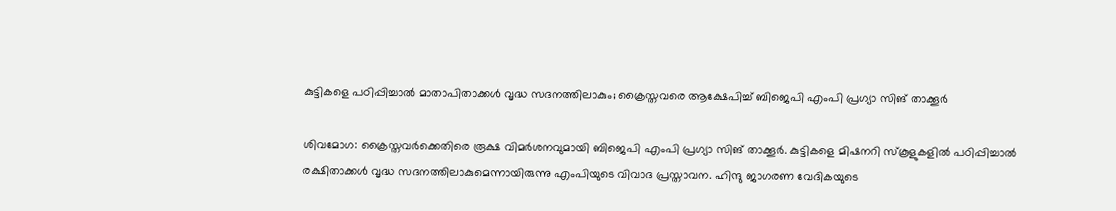കുട്ടികളെ പഠിപ്പിച്ചാല്‍ മാതാപിതാക്കള്‍ വൃദ്ധ സദനത്തിലാകും; ക്രൈസ്തവരെ ആക്ഷേപിച്ച് ബിജെപി എംപി പ്രഗ്യാ സിങ് താക്കൂർ

ശിവമോഗ: ക്രൈസ്തവര്‍ക്കെതിരെ രൂക്ഷ വിമര്‍ശനവുമായി ബിജെപി എംപി പ്രഗ്യാ സിങ് താക്കൂര്‍. കുട്ടികളെ മിഷനറി സ്‌കൂളുകളില്‍ പഠിപ്പിച്ചാല്‍ രക്ഷിതാക്കള്‍ വൃദ്ധ സദനത്തിലാകുമെന്നായിരുന്നു എംപിയുടെ വിവാദ പ്രസ്താവന. ഹിന്ദു ജാഗരണ വേദികയുടെ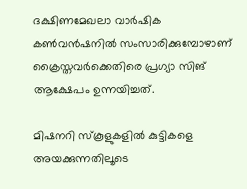ദക്ഷിണമേഖലാ വാര്‍ഷിക കണ്‍വന്‍ഷനില്‍ സംസാരിക്കുമ്പോഴാണ് ക്രൈസ്തവര്‍ക്കെതിരെ പ്രഗ്യാ സിങ് ആക്ഷേപം ഉന്നയിച്ചത്.

മിഷനറി സ്‌കൂളുകളില്‍ കുട്ടികളെ അയക്കുന്നതിലൂടെ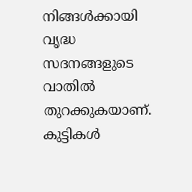നിങ്ങള്‍ക്കായി വൃദ്ധ സദനങ്ങളുടെ വാതില്‍ തുറക്കുകയാണ്. കുട്ടികള്‍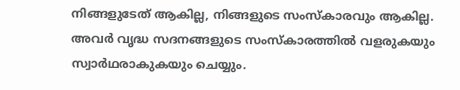നിങ്ങളുടേത് ആകില്ല, നിങ്ങളുടെ സംസ്‌കാരവും ആകില്ല. അവര്‍ വൃദ്ധ സദനങ്ങളുടെ സംസ്‌കാരത്തില്‍ വളരുകയും സ്വാര്‍ഥരാകുകയും ചെയ്യും.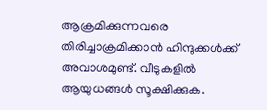ആക്രമിക്കുന്നവരെ തിരിച്ചാക്രമിക്കാന്‍ ഹിന്ദുക്കള്‍ക്ക് അവാശമുണ്ട്. വീടുകളില്‍ ആയുധങ്ങള്‍ സൂക്ഷിക്കുക.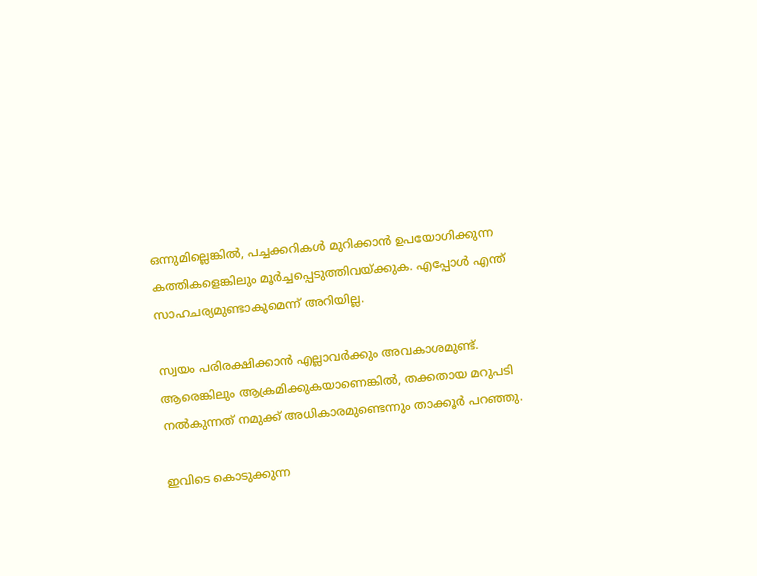ഒന്നുമില്ലെങ്കില്‍, പച്ചക്കറികള്‍ മുറിക്കാന്‍ ഉപയോഗിക്കുന്ന കത്തികളെങ്കിലും മൂര്‍ച്ചപ്പെടുത്തിവയ്ക്കുക. എപ്പോള്‍ എന്ത് സാഹചര്യമുണ്ടാകുമെന്ന് അറിയില്ല.

സ്വയം പരിരക്ഷിക്കാന്‍ എല്ലാവര്‍ക്കും അവകാശമുണ്ട്. ആരെങ്കിലും ആക്രമിക്കുകയാണെങ്കില്‍, തക്കതായ മറുപടി നല്‍കുന്നത് നമുക്ക് അധികാരമുണ്ടെന്നും താക്കൂര്‍ പറഞ്ഞു.

ഇവിടെ കൊടുക്കുന്ന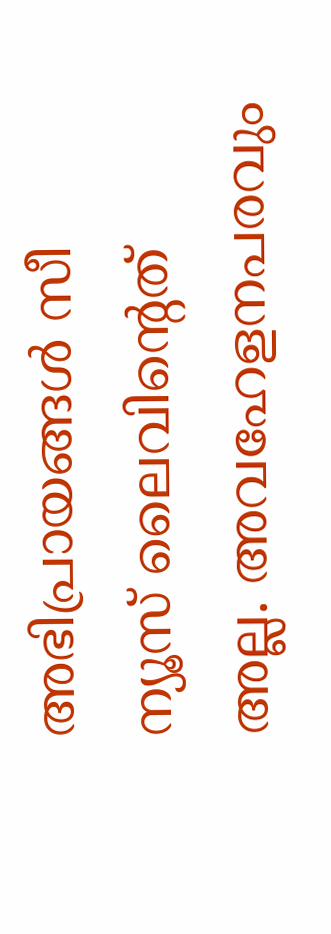അഭിപ്രായങ്ങള്‍ സീ ന്യൂസ് ലൈവിന്റെത് അല്ല. അവഹേളനപരവും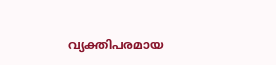വ്യക്തിപരമായ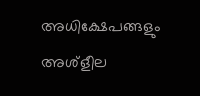അധിക്ഷേപങ്ങളും അശ്‌ളീല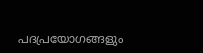പദപ്രയോഗങ്ങളും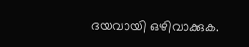ദയവായി ഒഴിവാക്കുക.